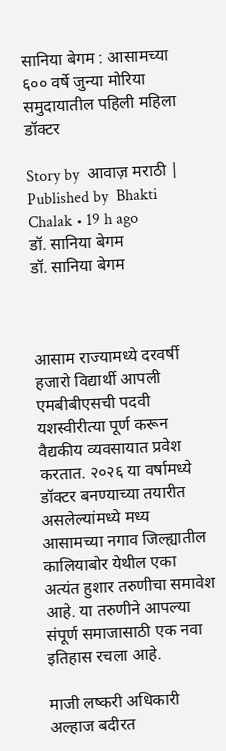सानिया बेगम : आसामच्या ६०० वर्षे जुन्या मोरिया समुदायातील पहिली महिला डॉक्टर

Story by  आवाज़ मराठी | Published by  Bhakti Chalak • 19 h ago
डॉ. सानिया बेगम
डॉ. सानिया बेगम



आसाम राज्यामध्ये दरवर्षी हजारो विद्यार्थी आपली एमबीबीएसची पदवी यशस्वीरीत्या पूर्ण करून वैद्यकीय व्यवसायात प्रवेश करतात. २०२६ या वर्षामध्ये डॉक्टर बनण्याच्या तयारीत असलेल्यांमध्ये मध्य आसामच्या नगाव जिल्ह्यातील कालियाबोर येथील एका अत्यंत हुशार तरुणीचा समावेश आहे. या तरुणीने आपल्या संपूर्ण समाजासाठी एक नवा इतिहास रचला आहे.

माजी लष्करी अधिकारी अल्हाज बदीरत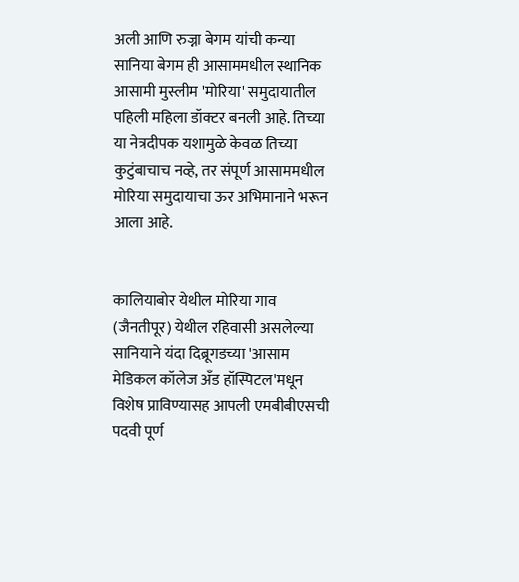अली आणि रुज्ना बेगम यांची कन्या सानिया बेगम ही आसाममधील स्थानिक आसामी मुस्लीम 'मोरिया' समुदायातील पहिली महिला डॉक्टर बनली आहे. तिच्या या नेत्रदीपक यशामुळे केवळ तिच्या कुटुंबाचाच नव्हे, तर संपूर्ण आसाममधील मोरिया समुदायाचा ऊर अभिमानाने भरून आला आहे.


कालियाबोर येथील मोरिया गाव (जैनतीपूर) येथील रहिवासी असलेल्या सानियाने यंदा दिब्रूगडच्या 'आसाम मेडिकल कॉलेज अँड हॉस्पिटल'मधून विशेष प्राविण्यासह आपली एमबीबीएसची पदवी पूर्ण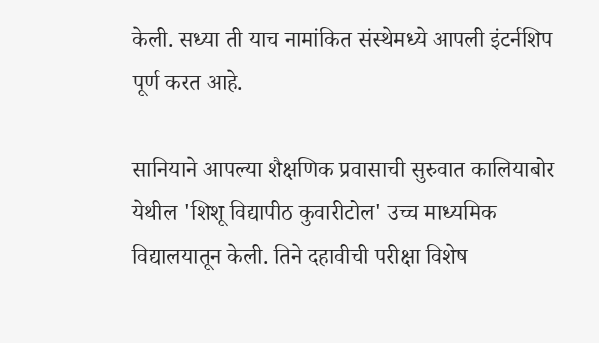केली. सध्या ती याच नामांकित संस्थेमध्ये आपली इंटर्नशिप पूर्ण करत आहे.

सानियाने आपल्या शैक्षणिक प्रवासाची सुरुवात कालियाबोर येथील 'शिशू विद्यापीठ कुवारीटोल' उच्च माध्यमिक विद्यालयातून केली. तिने दहावीची परीक्षा विशेष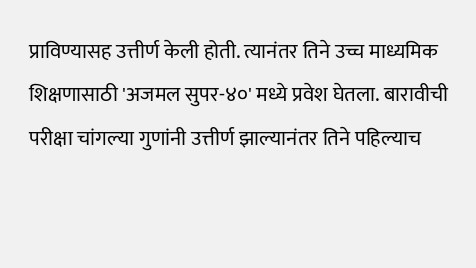प्राविण्यासह उत्तीर्ण केली होती. त्यानंतर तिने उच्च माध्यमिक शिक्षणासाठी 'अजमल सुपर-४०' मध्ये प्रवेश घेतला. बारावीची परीक्षा चांगल्या गुणांनी उत्तीर्ण झाल्यानंतर तिने पहिल्याच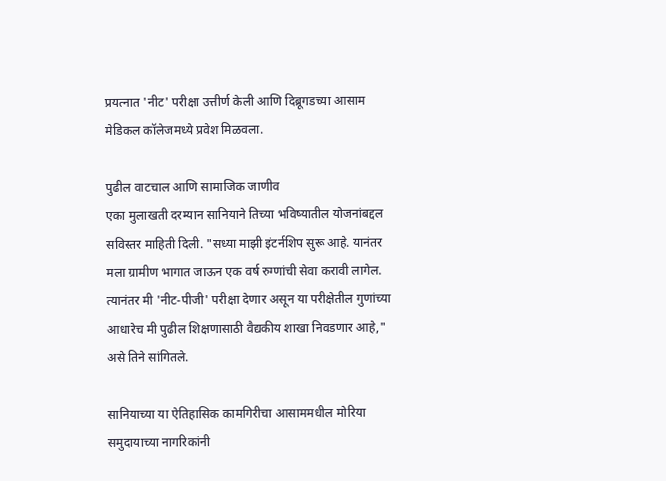प्रयत्नात 'नीट' परीक्षा उत्तीर्ण केली आणि दिब्रूगडच्या आसाम मेडिकल कॉलेजमध्ये प्रवेश मिळवला.

पुढील वाटचाल आणि सामाजिक जाणीव
एका मुलाखती दरम्यान सानियाने तिच्या भविष्यातील योजनांबद्दल सविस्तर माहिती दिली. "सध्या माझी इंटर्नशिप सुरू आहे. यानंतर मला ग्रामीण भागात जाऊन एक वर्ष रुग्णांची सेवा करावी लागेल. त्यानंतर मी 'नीट-पीजी' परीक्षा देणार असून या परीक्षेतील गुणांच्या आधारेच मी पुढील शिक्षणासाठी वैद्यकीय शाखा निवडणार आहे," असे तिने सांगितले.

सानियाच्या या ऐतिहासिक कामगिरीचा आसाममधील मोरिया समुदायाच्या नागरिकांनी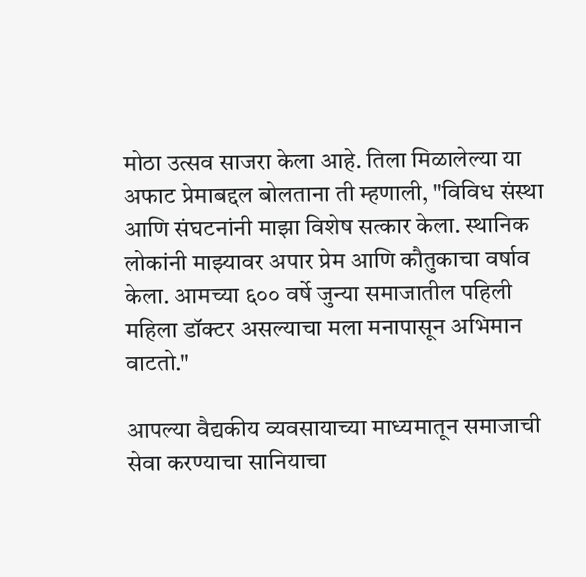मोठा उत्सव साजरा केला आहे. तिला मिळालेल्या या अफाट प्रेमाबद्दल बोलताना ती म्हणाली, "विविध संस्था आणि संघटनांनी माझा विशेष सत्कार केला. स्थानिक लोकांनी माझ्यावर अपार प्रेम आणि कौतुकाचा वर्षाव केला. आमच्या ६०० वर्षे जुन्या समाजातील पहिली महिला डॉक्टर असल्याचा मला मनापासून अभिमान वाटतो."

आपल्या वैद्यकीय व्यवसायाच्या माध्यमातून समाजाची सेवा करण्याचा सानियाचा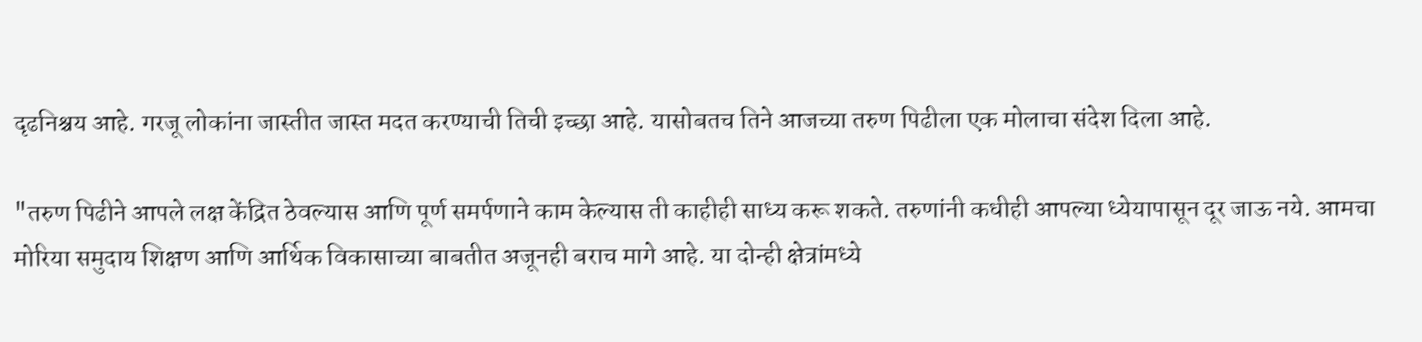दृढनिश्चय आहे. गरजू लोकांना जास्तीत जास्त मदत करण्याची तिची इच्छा आहे. यासोबतच तिने आजच्या तरुण पिढीला एक मोलाचा संदेश दिला आहे.

"तरुण पिढीने आपले लक्ष केंद्रित ठेवल्यास आणि पूर्ण समर्पणाने काम केल्यास ती काहीही साध्य करू शकते. तरुणांनी कधीही आपल्या ध्येयापासून दूर जाऊ नये. आमचा मोरिया समुदाय शिक्षण आणि आर्थिक विकासाच्या बाबतीत अजूनही बराच मागे आहे. या दोन्ही क्षेत्रांमध्ये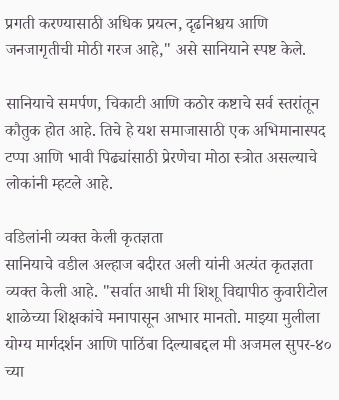प्रगती करण्यासाठी अधिक प्रयत्न, दृढनिश्चय आणि जनजागृतीची मोठी गरज आहे," असे सानियाने स्पष्ट केले.

सानियाचे समर्पण, चिकाटी आणि कठोर कष्टाचे सर्व स्तरांतून कौतुक होत आहे. तिचे हे यश समाजासाठी एक अभिमानास्पद टप्पा आणि भावी पिढ्यांसाठी प्रेरणेचा मोठा स्त्रोत असल्याचे लोकांनी म्हटले आहे.

वडिलांनी व्यक्त केली कृतज्ञता
सानियाचे वडील अल्हाज बदीरत अली यांनी अत्यंत कृतज्ञता व्यक्त केली आहे. "सर्वात आधी मी शिशू विद्यापीठ कुवारीटोल शाळेच्या शिक्षकांचे मनापासून आभार मानतो. माझ्या मुलीला योग्य मार्गदर्शन आणि पाठिंबा दिल्याबद्दल मी अजमल सुपर-४० च्या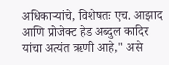अधिकार्‍यांचे, विशेषतः एच. आझाद आणि प्रोजेक्ट हेड अब्दुल कादिर यांचा अत्यंत ऋणी आहे," असे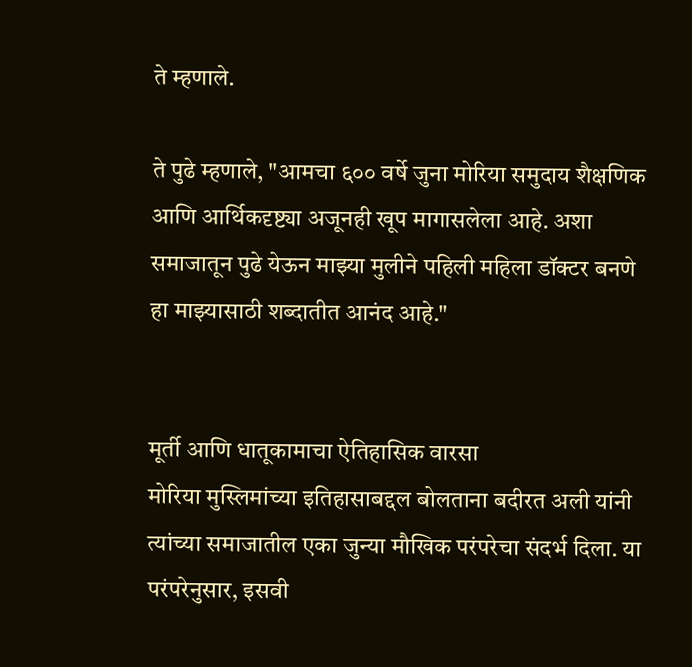ते म्हणाले.

ते पुढे म्हणाले, "आमचा ६०० वर्षे जुना मोरिया समुदाय शैक्षणिक आणि आर्थिकदृष्ट्या अजूनही खूप मागासलेला आहे. अशा समाजातून पुढे येऊन माझ्या मुलीने पहिली महिला डॉक्टर बनणे हा माझ्यासाठी शब्दातीत आनंद आहे."


मूर्ती आणि धातूकामाचा ऐतिहासिक वारसा
मोरिया मुस्लिमांच्या इतिहासाबद्दल बोलताना बदीरत अली यांनी त्यांच्या समाजातील एका जुन्या मौखिक परंपरेचा संदर्भ दिला. या परंपरेनुसार, इसवी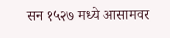सन १५२७ मध्ये आसामवर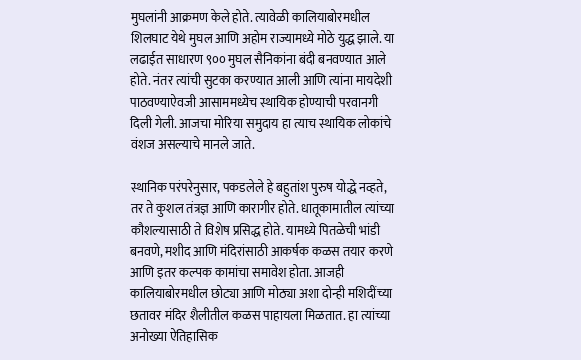मुघलांनी आक्रमण केले होते. त्यावेळी कालियाबोरमधील शिलघाट येथे मुघल आणि अहोम राज्यामध्ये मोठे युद्ध झाले. या लढाईत साधारण ९०० मुघल सैनिकांना बंदी बनवण्यात आले होते. नंतर त्यांची सुटका करण्यात आली आणि त्यांना मायदेशी पाठवण्याऐवजी आसाममध्येच स्थायिक होण्याची परवानगी दिली गेली. आजचा मोरिया समुदाय हा त्याच स्थायिक लोकांचे वंशज असल्याचे मानले जाते.

स्थानिक परंपरेनुसार, पकडलेले हे बहुतांश पुरुष योद्धे नव्हते, तर ते कुशल तंत्रज्ञ आणि कारागीर होते. धातूकामातील त्यांच्या कौशल्यासाठी ते विशेष प्रसिद्ध होते. यामध्ये पितळेची भांडी बनवणे, मशीद आणि मंदिरांसाठी आकर्षक कळस तयार करणे आणि इतर कल्पक कामांचा समावेश होता. आजही कालियाबोरमधील छोट्या आणि मोठ्या अशा दोन्ही मशिदींच्या छतावर मंदिर शैलीतील कळस पाहायला मिळतात. हा त्यांच्या अनोख्या ऐतिहासिक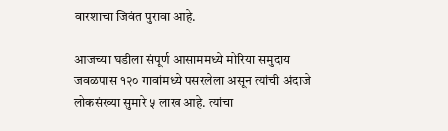वारशाचा जिवंत पुरावा आहे.

आजच्या घडीला संपूर्ण आसाममध्ये मोरिया समुदाय जवळपास १२० गावांमध्ये पसरलेला असून त्यांची अंदाजे लोकसंख्या सुमारे ५ लाख आहे. त्यांचा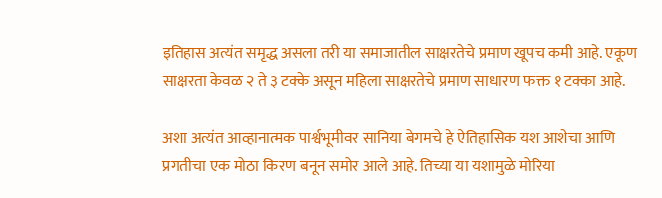इतिहास अत्यंत समृद्ध असला तरी या समाजातील साक्षरतेचे प्रमाण खूपच कमी आहे. एकूण साक्षरता केवळ २ ते ३ टक्के असून महिला साक्षरतेचे प्रमाण साधारण फक्त १ टक्का आहे.

अशा अत्यंत आव्हानात्मक पार्श्वभूमीवर सानिया बेगमचे हे ऐतिहासिक यश आशेचा आणि प्रगतीचा एक मोठा किरण बनून समोर आले आहे. तिच्या या यशामुळे मोरिया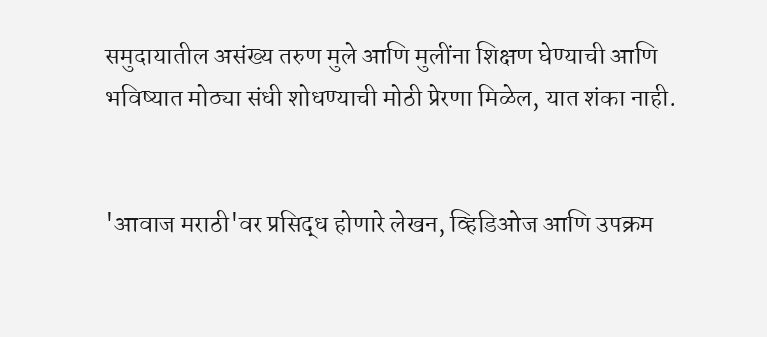समुदायातील असंख्य तरुण मुले आणि मुलींना शिक्षण घेण्याची आणि भविष्यात मोठ्या संधी शोधण्याची मोठी प्रेरणा मिळेल, यात शंका नाही.


'आवाज मराठी'वर प्रसिद्ध होणारे लेखन, व्हिडिओज आणि उपक्रम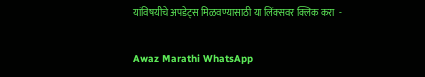यांविषयीचे अपडेट्स मिळवण्यासाठी या लिंक्सवर क्लिक करा  -

Awaz Marathi WhatsApp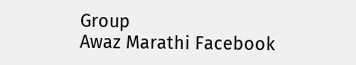Group
Awaz Marathi Facebook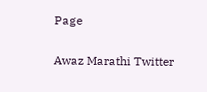Page

Awaz Marathi Twitter